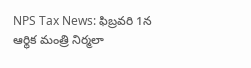NPS Tax News: ఫిబ్రవరి 1న ఆర్థిక మంత్రి నిర్మలా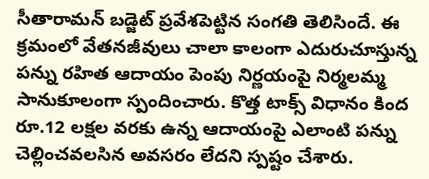సీతారామన్ బడ్జెట్ ప్రవేశపెట్టిన సంగతి తెలిసిందే. ఈ క్రమంలో వేతనజీవులు చాలా కాలంగా ఎదురుచూస్తున్న పన్ను రహిత ఆదాయం పెంపు నిర్ణయంపై నిర్మలమ్మ సానుకూలంగా స్పందించారు. కొత్త టాక్స్ విధానం కింద రూ.12 లక్షల వరకు ఉన్న ఆదాయంపై ఎలాంటి పన్ను చెల్లించవలసిన అవసరం లేదని స్పష్టం చేశారు.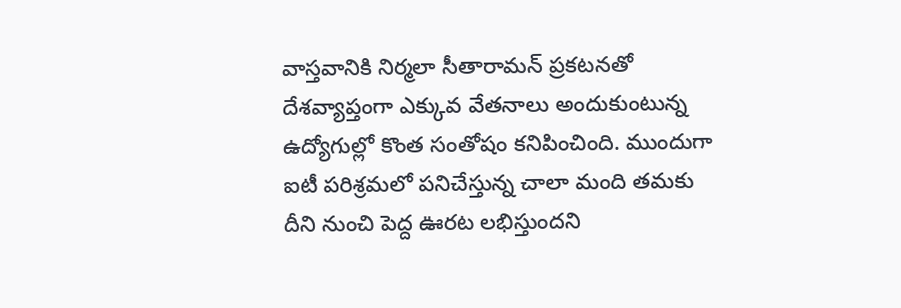వాస్తవానికి నిర్మలా సీతారామన్ ప్రకటనతో దేశవ్యాప్తంగా ఎక్కువ వేతనాలు అందుకుంటున్న ఉద్యోగుల్లో కొంత సంతోషం కనిపించింది. ముందుగా ఐటీ పరిశ్రమలో పనిచేస్తున్న చాలా మంది తమకు దీని నుంచి పెద్ద ఊరట లభిస్తుందని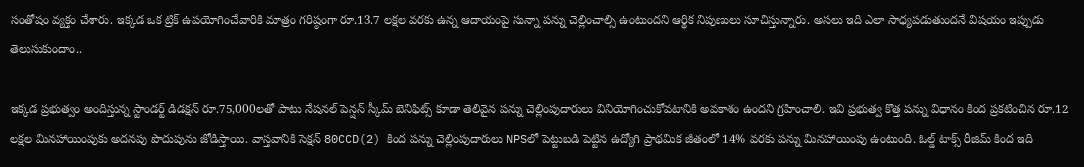సంతోషం వ్యక్తం చేశారు. ఇక్కడ ఒక ట్రిక్ ఉపయోగించేవారికి మాత్రం గరిష్ఠంగా రూ.13.7 లక్షల వరకు ఉన్న ఆదాయంపై సున్నా పన్ను చెల్లించాల్సి ఉంటుందని ఆర్థిక నిపుణులు సూచిస్తున్నారు. అసలు ఇది ఎలా సాధ్యపడుతుందనే విషయం ఇప్పుడు తెలుసుకుందాం..

ఇక్కడ ప్రభుత్వం అందిస్తున్న స్టాండర్ట్ డిడక్షన్ రూ.75,000లతో పాటు నేషనల్ పెన్షన్ స్కీమ్ బెనిఫిట్స్ కూడా తెలివైన పన్ను చెల్లింపుదారులు వినియోగించుకోవటానికి అవకాశం ఉందని గ్రహించాలి. ఇవి ప్రభుత్వ కొత్త పన్ను విధానం కింద ప్రకటించిన రూ.12 లక్షల మినహాయింపుకు అదనపు పొదుపును జోడిస్తాయి. వాస్తవానికి సెక్షన్ 80CCD(2) కింద పన్ను చెల్లింపుదారులు NPSలో పెట్టుబడి పెట్టిన ఉద్యోగి ప్రాథమిక జీతంలో 14% వరకు పన్ను మినహాయింపు ఉంటుంది. ఓల్డ్ టాక్స్ రీజిమ్ కింద ఇది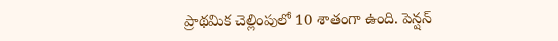ప్రాథమిక చెల్లింపులో 10 శాతంగా ఉంది. పెన్షన్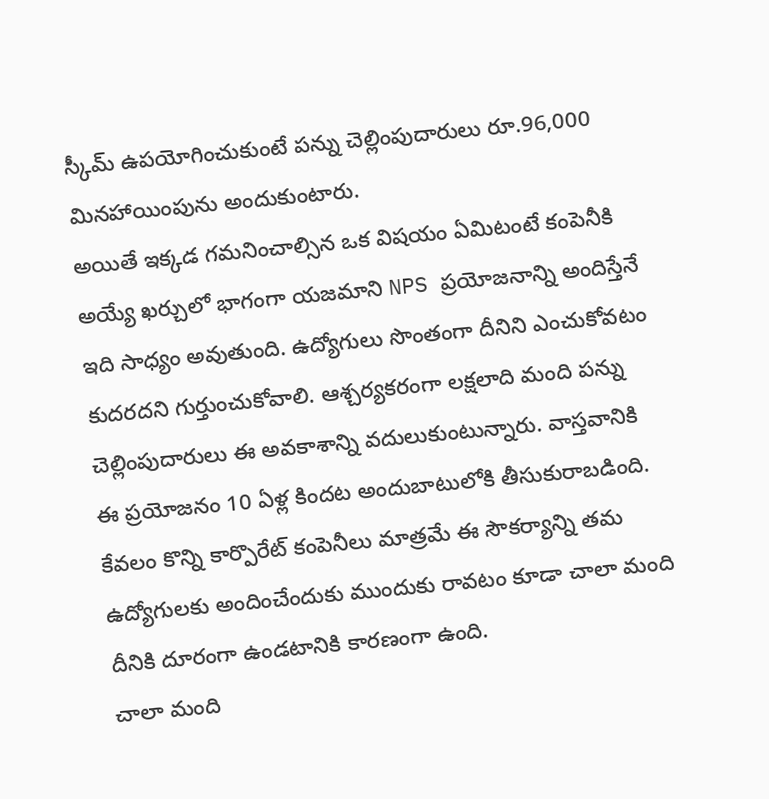స్కీమ్ ఉపయోగించుకుంటే పన్ను చెల్లింపుదారులు రూ.96,000 మినహాయింపును అందుకుంటారు.
అయితే ఇక్కడ గమనించాల్సిన ఒక విషయం ఏమిటంటే కంపెనీకి అయ్యే ఖర్చులో భాగంగా యజమాని NPS ప్రయోజనాన్ని అందిస్తేనే ఇది సాధ్యం అవుతుంది. ఉద్యోగులు సొంతంగా దీనిని ఎంచుకోవటం కుదరదని గుర్తుంచుకోవాలి. ఆశ్చర్యకరంగా లక్షలాది మంది పన్ను చెల్లింపుదారులు ఈ అవకాశాన్ని వదులుకుంటున్నారు. వాస్తవానికి ఈ ప్రయోజనం 10 ఏళ్ల కిందట అందుబాటులోకి తీసుకురాబడింది. కేవలం కొన్ని కార్పొరేట్ కంపెనీలు మాత్రమే ఈ సౌకర్యాన్ని తమ ఉద్యోగులకు అందించేందుకు ముందుకు రావటం కూడా చాలా మంది దీనికి దూరంగా ఉండటానికి కారణంగా ఉంది.
చాలా మంది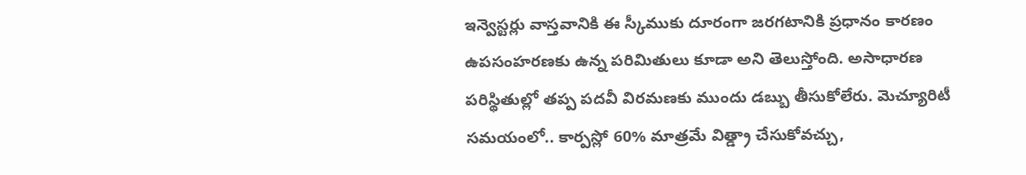ఇన్వెస్టర్లు వాస్తవానికి ఈ స్కీముకు దూరంగా జరగటానికి ప్రధానం కారణం ఉపసంహరణకు ఉన్న పరిమితులు కూడా అని తెలుస్తోంది. అసాధారణ పరిస్థితుల్లో తప్ప పదవీ విరమణకు ముందు డబ్బు తీసుకోలేరు. మెచ్యూరిటీ సమయంలో.. కార్పస్లో 60% మాత్రమే విత్డ్రా చేసుకోవచ్చు,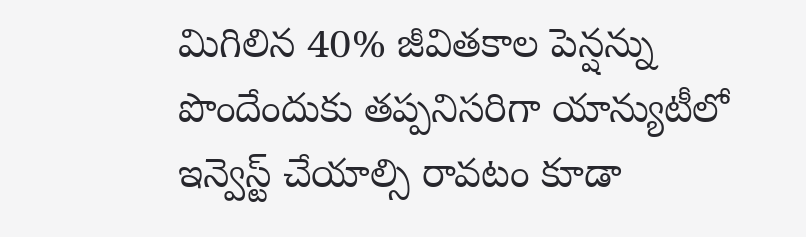మిగిలిన 40% జీవితకాల పెన్షన్ను పొందేందుకు తప్పనిసరిగా యాన్యుటీలో ఇన్వెస్ట్ చేయాల్సి రావటం కూడా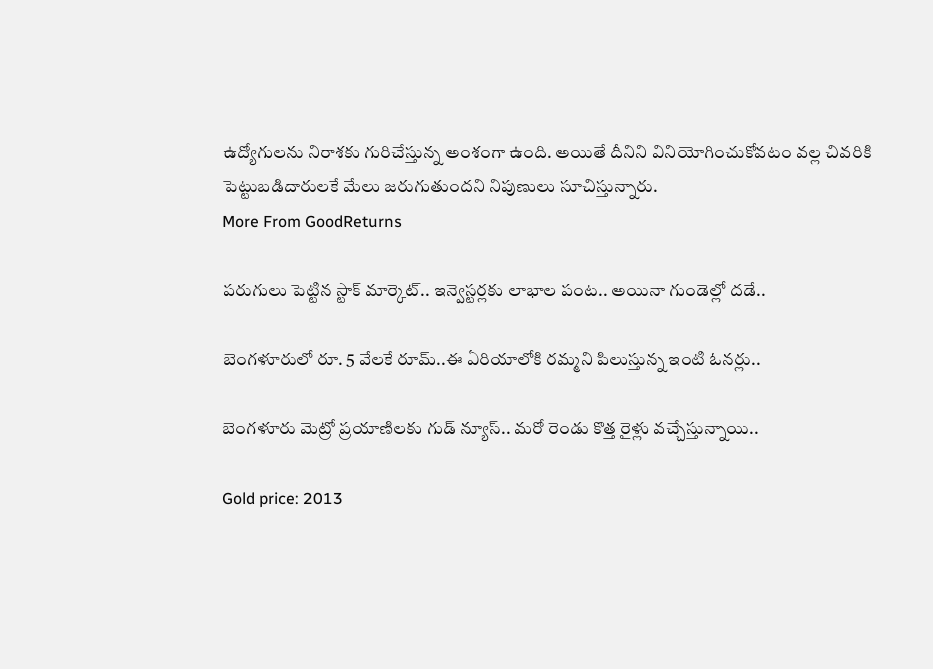ఉద్యోగులను నిరాశకు గురిచేస్తున్న అంశంగా ఉంది. అయితే దీనిని వినియోగించుకోవటం వల్ల చివరికి పెట్టుబడిదారులకే మేలు జరుగుతుందని నిపుణులు సూచిస్తున్నారు.
More From GoodReturns

పరుగులు పెట్టిన స్టాక్ మార్కెట్.. ఇన్వెస్టర్లకు లాభాల పంట.. అయినా గుండెల్లో దడే..

బెంగళూరులో రూ. 5 వేలకే రూమ్..ఈ ఏరియాలోకి రమ్మని పిలుస్తున్న ఇంటి ఓనర్లు..

బెంగళూరు మెట్రో ప్రయాణిలకు గుడ్ న్యూస్.. మరో రెండు కొత్త రైళ్లు వచ్చేస్తున్నాయి..

Gold price: 2013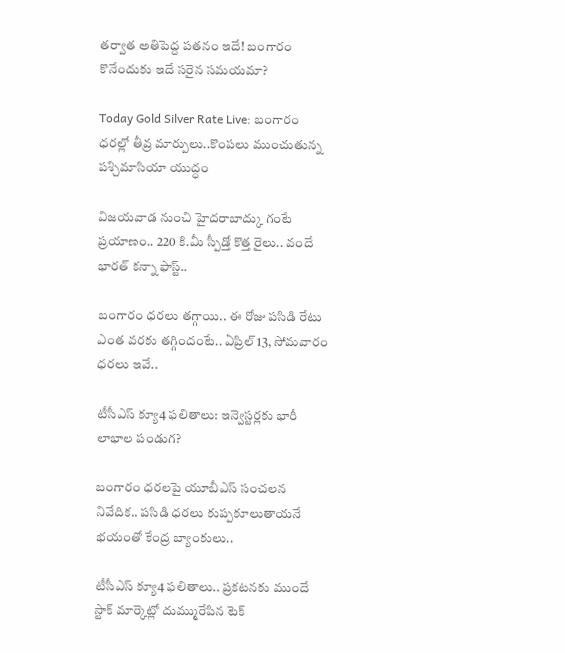తర్వాత అతిపెద్ద పతనం ఇదే! బంగారం కొనేందుకు ఇదే సరైన సమయమా?

Today Gold Silver Rate Live: బంగారం ధరల్లో తీవ్ర మార్పులు..కొంపలు ముంచుతున్న పశ్చిమాసియా యుద్ధం

విజయవాడ నుంచి హైదరాబాద్కు గంటే ప్రయాణం.. 220 కి.మీ స్పీడ్తో కొత్త రైలు.. వందే భారత్ కన్నా ఫాస్ట్..

బంగారం ధరలు తగ్గాయి.. ఈ రోజు పసిడి రేటు ఎంత వరకు తగ్గిందంటే.. ఏప్రిల్ 13, సోమవారం ధరలు ఇవే..

టీసీఎస్ క్యూ4 ఫలితాలు: ఇన్వెస్టర్లకు భారీ లాభాల పండుగ?

బంగారం ధరలపై యూబీఎస్ సంచలన నివేదిక.. పసిడి ధరలు కుప్పకూలుతాయనే భయంతో కేంద్ర బ్యాంకులు..

టీసీఎస్ క్యూ4 ఫలితాలు.. ప్రకటనకు ముందే స్టాక్ మార్కెట్లో దుమ్మురేపిన టెక్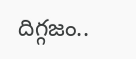దిగ్గజం..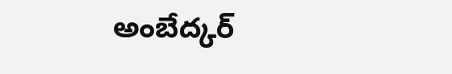అంబేద్కర్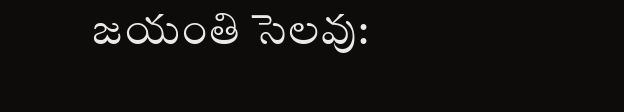జయంతి సెలవు: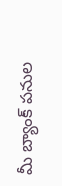మీ బ్యాంక్ పనుల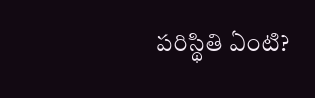పరిస్థితి ఏంటి?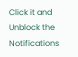Click it and Unblock the Notifications